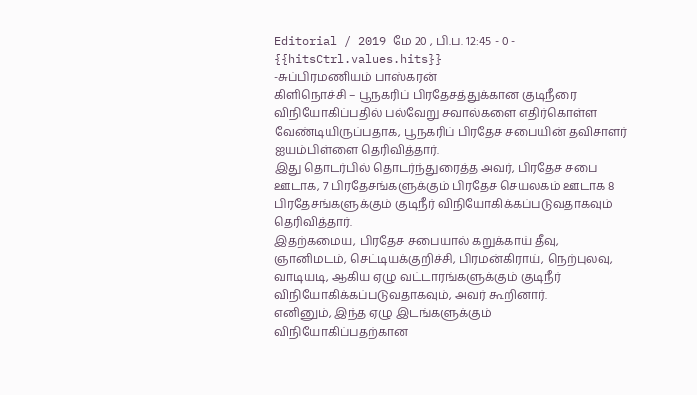Editorial / 2019 மே 20 , பி.ப. 12:45 - 0 - {{hitsCtrl.values.hits}}
-சுப்பிரமணியம் பாஸ்கரன்
கிளிநொச்சி – பூநகரிப் பிரதேசத்துக்கான குடிநீரை விநியோகிப்பதில் பல்வேறு சவால்களை எதிர்கொள்ள வேண்டியிருப்பதாக, பூநகரிப் பிரதேச சபையின் தவிசாளர் ஐயம்பிள்ளை தெரிவித்தார்.
இது தொடர்பில் தொடர்ந்துரைத்த அவர், பிரதேச சபை ஊடாக, 7 பிரதேசங்களுக்கும் பிரதேச செயலகம் ஊடாக 8 பிரதேசங்களுக்கும் குடிநீர் விநியோகிக்கப்படுவதாகவும் தெரிவித்தார்.
இதற்கமைய, பிரதேச சபையால் கறுக்காய் தீவு, ஞானிமடம், செட்டியக்குறிச்சி, பிரமன்கிராய், நெற்புலவு, வாடியடி, ஆகிய ஏழு வட்டாரங்களுக்கும் குடிநீர் விநியோகிக்கப்படுவதாகவும், அவர் கூறினார்.
எனினும், இந்த ஏழு இடங்களுக்கும் விநியோகிப்பதற்கான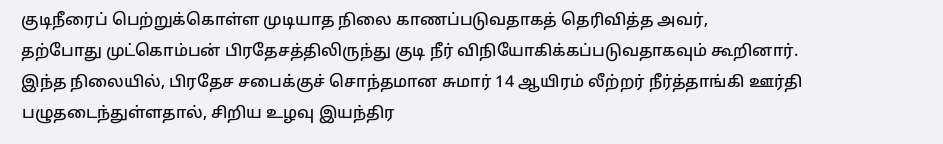குடிநீரைப் பெற்றுக்கொள்ள முடியாத நிலை காணப்படுவதாகத் தெரிவித்த அவர்,
தற்போது முட்கொம்பன் பிரதேசத்திலிருந்து குடி நீர் விநியோகிக்கப்படுவதாகவும் கூறினார்.
இந்த நிலையில், பிரதேச சபைக்குச் சொந்தமான சுமார் 14 ஆயிரம் லீற்றர் நீர்த்தாங்கி ஊர்தி பழுதடைந்துள்ளதால், சிறிய உழவு இயந்திர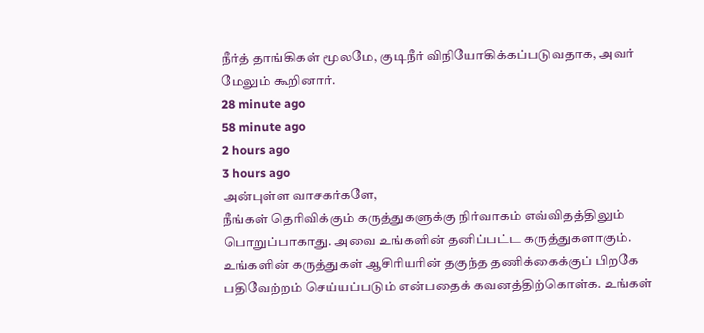நீர்த் தாங்கிகள் மூலமே, குடிநீர் விநியோகிக்கப்படுவதாக, அவர் மேலும் கூறினார்.
28 minute ago
58 minute ago
2 hours ago
3 hours ago
அன்புள்ள வாசகர்களே,
நீங்கள் தெரிவிக்கும் கருத்துகளுக்கு நிர்வாகம் எவ்விதத்திலும் பொறுப்பாகாது. அவை உங்களின் தனிப்பட்ட கருத்துகளாகும். உங்களின் கருத்துகள் ஆசிரியரின் தகுந்த தணிக்கைக்குப் பிறகே பதிவேற்றம் செய்யப்படும் என்பதைக் கவனத்திற்கொள்க. உங்கள்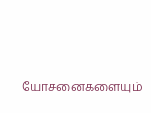யோசனைகளையும்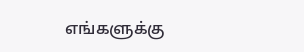எங்களுக்கு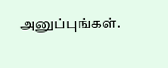அனுப்புங்கள்.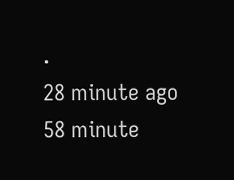.
28 minute ago
58 minute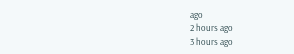ago
2 hours ago
3 hours ago